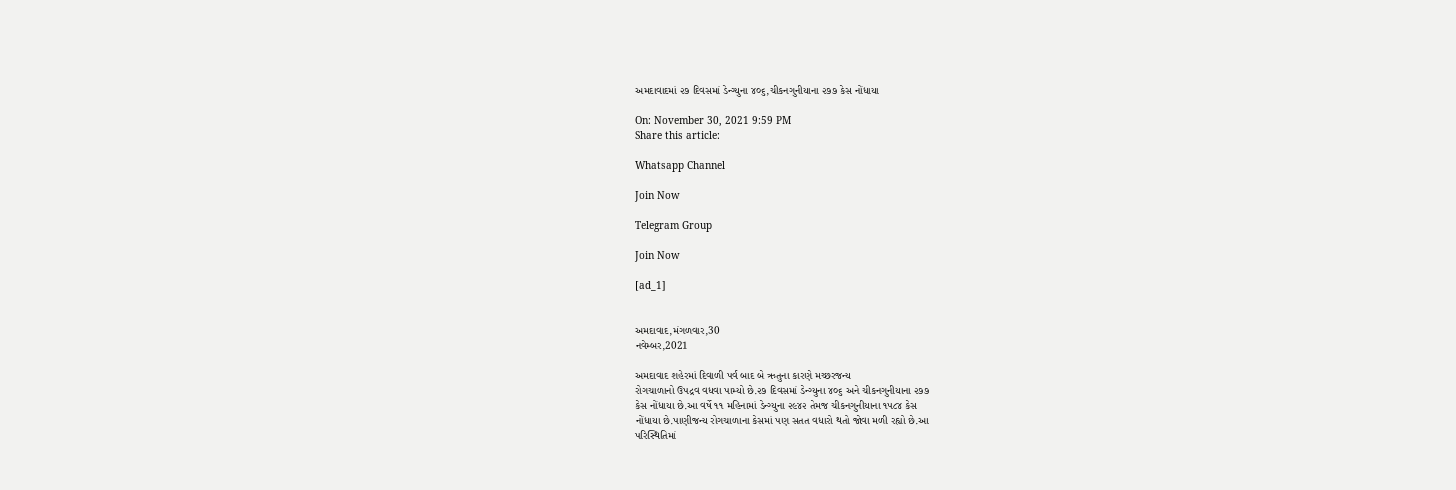અમદાવાદમાં ૨૭ દિવસમાં ડેન્ગ્યુના ૪૦૬,ચીકનગુનીયાના ૨૭૭ કેસ નોંધાયા

On: November 30, 2021 9:59 PM
Share this article:

Whatsapp Channel

Join Now

Telegram Group

Join Now

[ad_1]


અમદાવાદ,મંગળવાર,30
નવેમ્બર,2021

અમદાવાદ શહેરમાં દિવાળી પર્વ બાદ બે ઋતુના કારણે મચ્છરજન્ય
રોગચાળાનો ઉપદ્રવ વધવા પામ્યો છે.૨૭ દિવસમાં ડેન્ગ્યુના ૪૦૬ અને ચીકનગુનીયાના ૨૭૭
કેસ નોંધાયા છે.આ વર્ષે ૧૧ મહિનામાં ડેન્ગ્યુના ૨૯૪૨ તેમજ ચીકનગુનીયાના ૧૫૮૪ કેસ
નોંધાયા છે.પાણીજન્ય રોગચાળાના કેસમાં પણ સતત વધારો થતો જોવા મળી રહ્યો છે.આ
પરિસ્થિતિમાં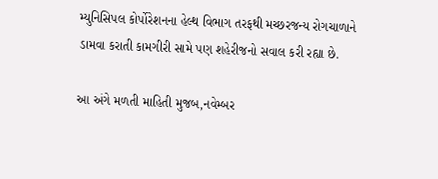મ્યુનિસિપલ કોર્પોરેશનના હેલ્થ વિભાગ તરફથી મચ્છરજન્ય રોગચાળાને
ડામવા કરાતી કામગીરી સામે પણ શહેરીજનો સવાલ કરી રહ્યા છે.

આ અંગે મળતી માહિતી મુજબ,નવેમ્બર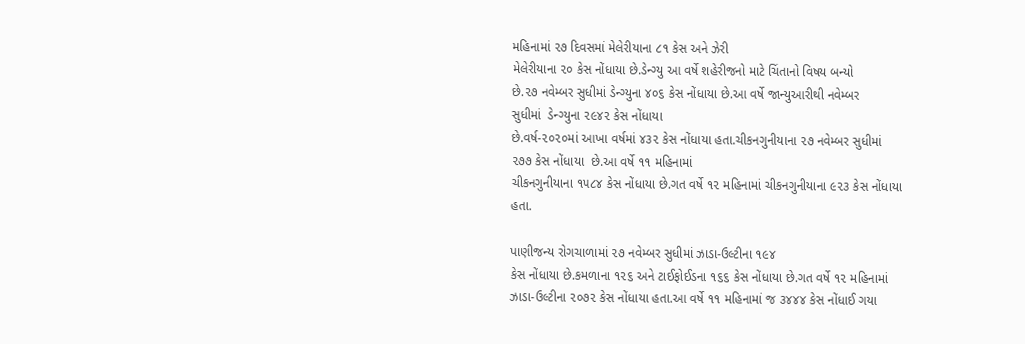મહિનામાં ૨૭ દિવસમાં મેલેરીયાના ૮૧ કેસ અને ઝેરી
મેલેરીયાના ૨૦ કેસ નોંધાયા છે.ડેન્ગ્યુ આ વર્ષે શહેરીજનો માટે ચિંતાનો વિષય બન્યો
છે.૨૭ નવેમ્બર સુધીમાં ડેન્ગ્યુના ૪૦૬ કેસ નોંધાયા છે.આ વર્ષે જાન્યુઆરીથી નવેમ્બર
સુધીમાં  ડેન્ગ્યુના ૨૯૪૨ કેસ નોંધાયા
છે.વર્ષ-૨૦૨૦માં આખા વર્ષમાં ૪૩૨ કેસ નોંધાયા હતા.ચીકનગુનીયાના ૨૭ નવેમ્બર સુધીમાં
૨૭૭ કેસ નોંધાયા  છે.આ વર્ષે ૧૧ મહિનામાં
ચીકનગુનીયાના ૧૫૮૪ કેસ નોંધાયા છે.ગત વર્ષે ૧૨ મહિનામાં ચીકનગુનીયાના ૯૨૩ કેસ નોંધાયા
હતા.

પાણીજન્ય રોગચાળામાં ૨૭ નવેમ્બર સુધીમાં ઝાડા-ઉલ્ટીના ૧૯૪
કેસ નોંધાયા છે.કમળાના ૧૨૬ અને ટાઈફોઈડના ૧૬૬ કેસ નોંધાયા છે.ગત વર્ષે ૧૨ મહિનામાં
ઝાડા-ઉલ્ટીના ૨૦૭૨ કેસ નોંધાયા હતા.આ વર્ષે ૧૧ મહિનામાં જ ૩૪૪૪ કેસ નોંધાઈ ગયા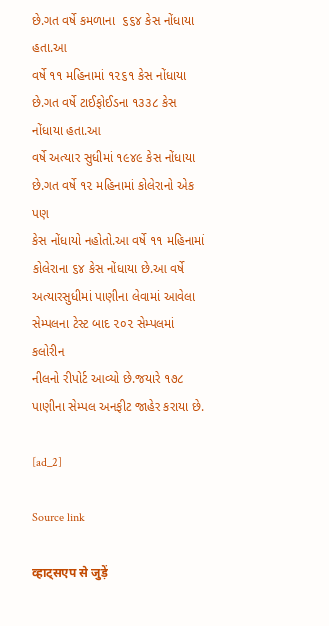છે.ગત વર્ષે કમળાના  ૬૬૪ કેસ નોંધાયા હતા.આ
વર્ષે ૧૧ મહિનામાં ૧૨૬૧ કેસ નોંધાયા છે.ગત વર્ષે ટાઈફોઈડના ૧૩૩૮ કેસ નોંધાયા હતા.આ
વર્ષે અત્યાર સુધીમાં ૧૯૪૯ કેસ નોંધાયા છે.ગત વર્ષે ૧૨ મહિનામાં કોલેરાનો એક પણ
કેસ નોંધાયો નહોતો.આ વર્ષે ૧૧ મહિનામાં કોલેરાના ૬૪ કેસ નોંધાયા છે.આ વર્ષે
અત્યારસુધીમાં પાણીના લેવામાં આવેલા સેમ્પલના ટેસ્ટ બાદ ૨૦૨ સેમ્પલમાં કલોરીન
નીલનો રીપોર્ટ આવ્યો છે.જયારે ૧૭૮ પાણીના સેમ્પલ અનફીટ જાહેર કરાયા છે.

[ad_2]

Source link

व्हाट्सएप से जुड़ें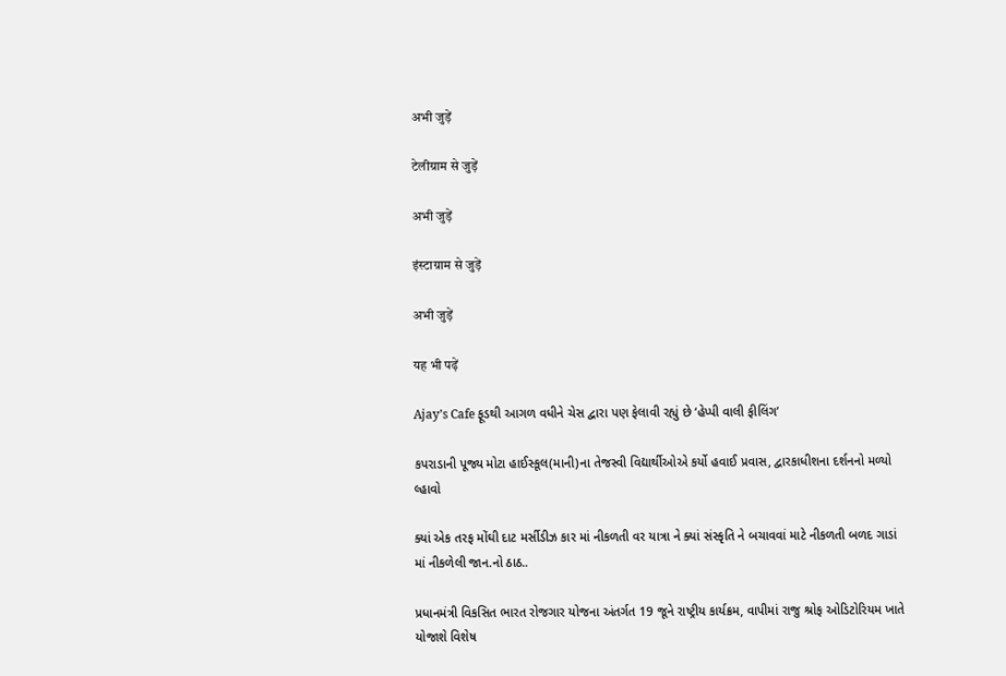अभी जुड़ें

टेलीग्राम से जुड़ें

अभी जुड़ें

इंस्टाग्राम से जुड़ें

अभी जुड़ें

यह भी पढ़ें

Ajay’s Cafe ફૂડથી આગળ વધીને ચેસ દ્વારા પણ ફેલાવી રહ્યું છે ‘હેપ્પી વાલી ફીલિંગ’

કપરાડાની પૂજ્ય મોટા હાઈસ્કૂલ(માની)ના તેજસ્વી વિદ્યાર્થીઓએ કર્યો હવાઈ પ્રવાસ, દ્વારકાધીશના દર્શનનો મળ્યો લ્હાવો

ક્યાં એક તરફ મોંઘી દાટ મર્સીડીઝ કાર માં નીકળતી વર યાત્રા ને ક્યાં સંસ્કૃતિ ને બચાવવાં માટે નીકળતી બળદ ગાડાં માં નીકળેલી જાન.નો ઠાઠ..

પ્રધાનમંત્રી વિકસિત ભારત રોજગાર યોજના અંતર્ગત 19 જૂને રાષ્ટ્રીય કાર્યક્રમ, વાપીમાં રાજુ શ્રોફ ઓડિટોરિયમ ખાતે યોજાશે વિશેષ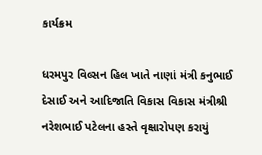કાર્યક્રમ

ધરમપુર વિલ્સન હિલ ખાતે નાણાં મંત્રી કનુભાઈ દેસાઈ અને આદિજાતિ વિકાસ વિકાસ મંત્રીશ્રી નરેશભાઈ પટેલના હસ્તે વૃક્ષારોપણ કરાયું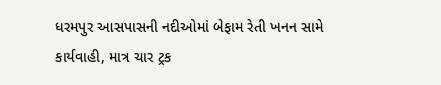ધરમપુર આસપાસની નદીઓમાં બેફામ રેતી ખનન સામે કાર્યવાહી, માત્ર ચાર ટ્રક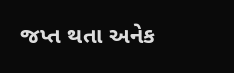જપ્ત થતા અનેક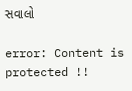સવાલો

error: Content is protected !!